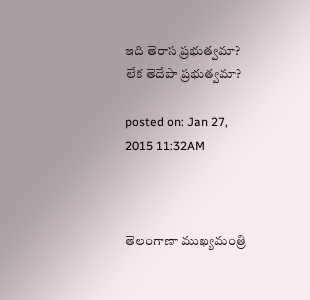ఇది తెరాస ప్రభుత్వమా? లేక తెదేపా ప్రభుత్వమా?

posted on: Jan 27, 2015 11:32AM



తెలంగాణా ముఖ్యమంత్రి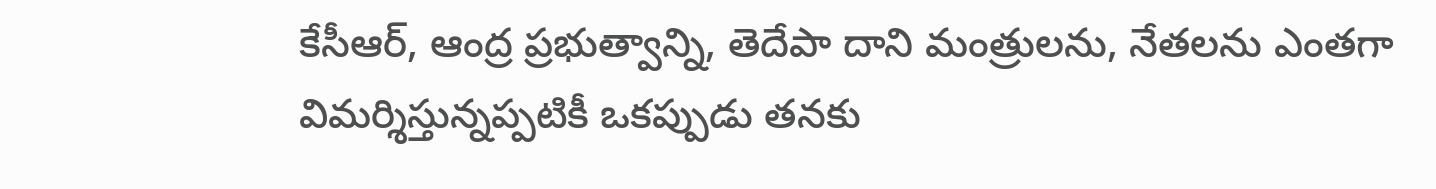కేసీఆర్, ఆంద్ర ప్రభుత్వాన్ని, తెదేపా దాని మంత్రులను, నేతలను ఎంతగా విమర్శిస్తున్నప్పటికీ ఒకప్పుడు తనకు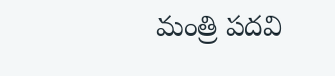మంత్రి పదవి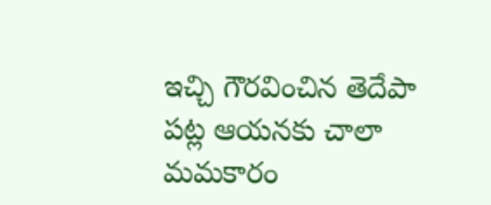ఇచ్చి గౌరవించిన తెదేపా పట్ల ఆయనకు చాలా మమకారం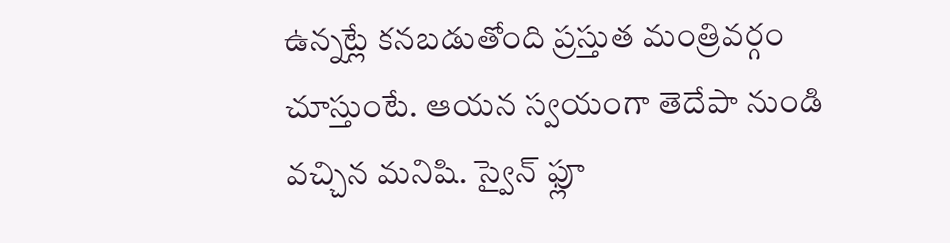ఉన్నట్లే కనబడుతోంది ప్రస్తుత మంత్రివర్గం చూస్తుంటే. ఆయన స్వయంగా తెదేపా నుండి వచ్చిన మనిషి. స్వైన్ ఫ్లూ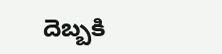దెబ్బకి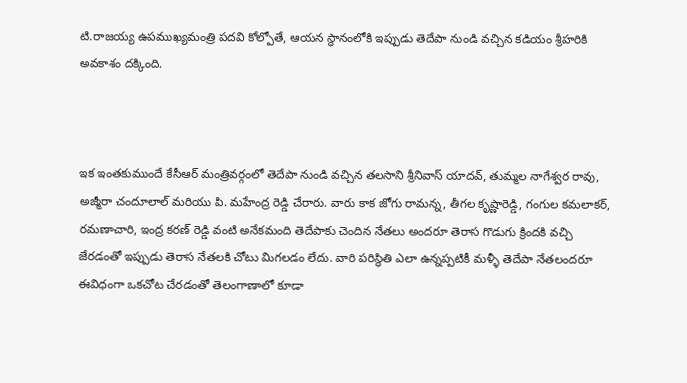టి.రాజయ్య ఉపముఖ్యమంత్రి పదవి కోల్పోతే, ఆయన స్థానంలోకి ఇప్పుడు తెదేపా నుండి వచ్చిన కడియం శ్రీహరికి అవకాశం దక్కింది.



ఇక ఇంతకుముందే కేసీఆర్ మంత్రివర్గంలో తెదేపా నుండి వచ్చిన తలసాని శ్రీనివాస్ యాదవ్, తుమ్మల నాగేశ్వర రావు, అజ్మీరా చందూలాల్ మరియు పి. మహేంద్ర రెడ్డి చేరారు. వారు కాక జోగు రామన్న, తీగల కృష్ణారెడ్డి, గంగుల కమలాకర్, రమణాచారి, ఇంద్ర కరణ్ రెడ్డి వంటి అనేకమంది తెదేపాకు చెందిన నేతలు అందరూ తెరాస గొడుగు క్రిందకి వచ్చి జేరడంతో ఇప్పుడు తెరాస నేతలకి చోటు మిగలడం లేదు. వారి పరిస్థితి ఎలా ఉన్నప్పటికీ మళ్ళీ తెదేపా నేతలందరూ ఈవిధంగా ఒకచోట చేరడంతో తెలంగాణాలో కూడా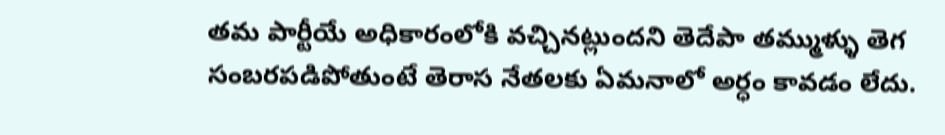తమ పార్టీయే అధికారంలోకి వచ్చినట్లుందని తెదేపా తమ్ముళ్ళు తెగ సంబరపడిపోతుంటే తెరాస నేతలకు ఏమనాలో అర్ధం కావడం లేదు.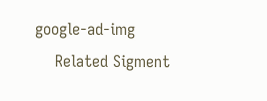google-ad-img
    Related Sigment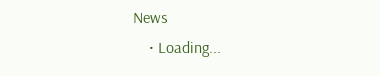News
    • Loading...